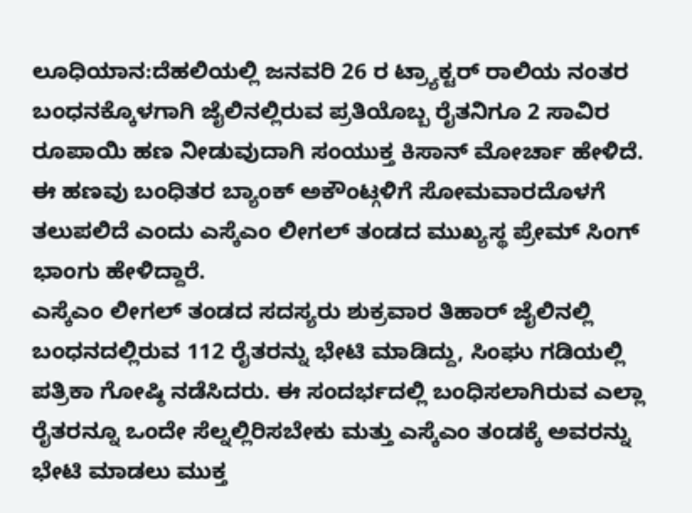ಲೂಧಿಯಾನ:ದೆಹಲಿಯಲ್ಲಿ ಜನವರಿ 26 ರ ಟ್ರ್ಯಾಕ್ಟರ್ ರಾಲಿಯ ನಂತರ ಬಂಧನಕ್ಕೊಳಗಾಗಿ ಜೈಲಿನಲ್ಲಿರುವ ಪ್ರತಿಯೊಬ್ಬ ರೈತನಿಗೂ 2 ಸಾವಿರ ರೂಪಾಯಿ ಹಣ ನೀಡುವುದಾಗಿ ಸಂಯುಕ್ತ ಕಿಸಾನ್ ಮೋರ್ಚಾ ಹೇಳಿದೆ. ಈ ಹಣವು ಬಂಧಿತರ ಬ್ಯಾಂಕ್ ಅಕೌಂಟ್ಗಳಿಗೆ ಸೋಮವಾರದೊಳಗೆ ತಲುಪಲಿದೆ ಎಂದು ಎಸ್ಕೆಎಂ ಲೀಗಲ್ ತಂಡದ ಮುಖ್ಯಸ್ಥ ಪ್ರೇಮ್ ಸಿಂಗ್ ಭಾಂಗು ಹೇಳಿದ್ದಾರೆ.
ಎಸ್ಕೆಎಂ ಲೀಗಲ್ ತಂಡದ ಸದಸ್ಯರು ಶುಕ್ರವಾರ ತಿಹಾರ್ ಜೈಲಿನಲ್ಲಿ ಬಂಧನದಲ್ಲಿರುವ 112 ರೈತರನ್ನು ಭೇಟಿ ಮಾಡಿದ್ದು, ಸಿಂಘು ಗಡಿಯಲ್ಲಿ ಪತ್ರಿಕಾ ಗೋಷ್ಠಿ ನಡೆಸಿದರು. ಈ ಸಂದರ್ಭದಲ್ಲಿ ಬಂಧಿಸಲಾಗಿರುವ ಎಲ್ಲಾ ರೈತರನ್ನೂ ಒಂದೇ ಸೆಲ್ನಲ್ಲಿರಿಸಬೇಕು ಮತ್ತು ಎಸ್ಕೆಎಂ ತಂಡಕ್ಕೆ ಅವರನ್ನು ಭೇಟಿ ಮಾಡಲು ಮುಕ್ತ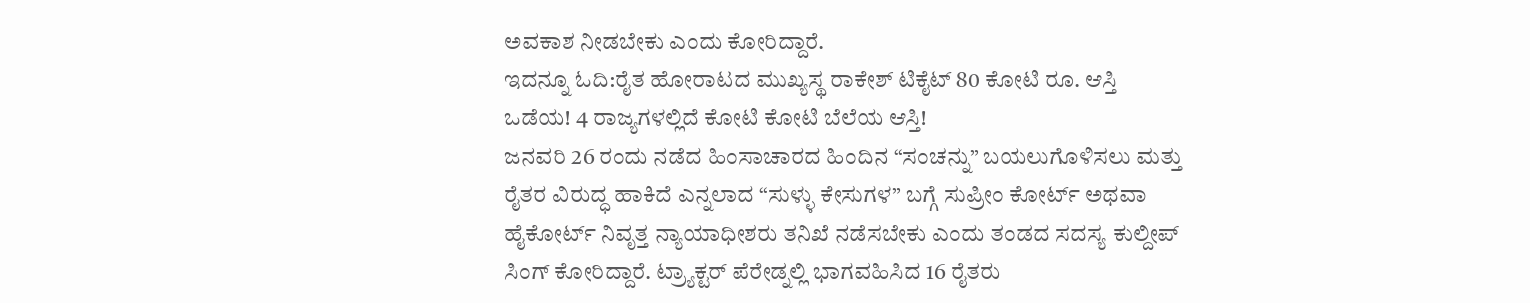ಅವಕಾಶ ನೀಡಬೇಕು ಎಂದು ಕೋರಿದ್ದಾರೆ.
ಇದನ್ನೂ ಓದಿ:ರೈತ ಹೋರಾಟದ ಮುಖ್ಯಸ್ಥ ರಾಕೇಶ್ ಟಿಕೈಟ್ 80 ಕೋಟಿ ರೂ. ಆಸ್ತಿ ಒಡೆಯ! 4 ರಾಜ್ಯಗಳಲ್ಲಿದೆ ಕೋಟಿ ಕೋಟಿ ಬೆಲೆಯ ಆಸ್ತಿ!
ಜನವರಿ 26 ರಂದು ನಡೆದ ಹಿಂಸಾಚಾರದ ಹಿಂದಿನ “ಸಂಚನ್ನು” ಬಯಲುಗೊಳಿಸಲು ಮತ್ತು ರೈತರ ವಿರುದ್ಧ ಹಾಕಿದೆ ಎನ್ನಲಾದ “ಸುಳ್ಳು ಕೇಸುಗಳ” ಬಗ್ಗೆ ಸುಪ್ರೀಂ ಕೋರ್ಟ್ ಅಥವಾ ಹೈಕೋರ್ಟ್ ನಿವೃತ್ತ ನ್ಯಾಯಾಧೀಶರು ತನಿಖೆ ನಡೆಸಬೇಕು ಎಂದು ತಂಡದ ಸದಸ್ಯ ಕುಲ್ದೀಪ್ ಸಿಂಗ್ ಕೋರಿದ್ದಾರೆ. ಟ್ರ್ಯಾಕ್ಟರ್ ಪೆರೇಡ್ನಲ್ಲಿ ಭಾಗವಹಿಸಿದ 16 ರೈತರು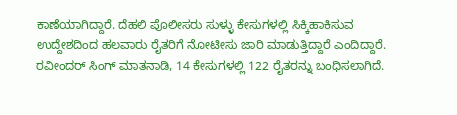ಕಾಣೆಯಾಗಿದ್ದಾರೆ. ದೆಹಲಿ ಪೊಲೀಸರು ಸುಳ್ಳು ಕೇಸುಗಳಲ್ಲಿ ಸಿಕ್ಕಿಹಾಕಿಸುವ ಉದ್ದೇಶದಿಂದ ಹಲವಾರು ರೈತರಿಗೆ ನೋಟೀಸು ಜಾರಿ ಮಾಡುತ್ತಿದ್ದಾರೆ ಎಂದಿದ್ದಾರೆ.
ರವೀಂದರ್ ಸಿಂಗ್ ಮಾತನಾಡಿ, 14 ಕೇಸುಗಳಲ್ಲಿ 122 ರೈತರನ್ನು ಬಂಧಿಸಲಾಗಿದೆ.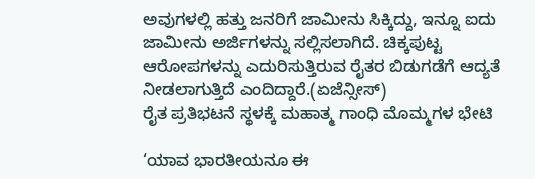ಅವುಗಳಲ್ಲಿ ಹತ್ತು ಜನರಿಗೆ ಜಾಮೀನು ಸಿಕ್ಕಿದ್ದು, ಇನ್ನೂ ಐದು ಜಾಮೀನು ಅರ್ಜಿಗಳನ್ನು ಸಲ್ಲಿಸಲಾಗಿದೆ. ಚಿಕ್ಕಪುಟ್ಟ ಆರೋಪಗಳನ್ನು ಎದುರಿಸುತ್ತಿರುವ ರೈತರ ಬಿಡುಗಡೆಗೆ ಆದ್ಯತೆ ನೀಡಲಾಗುತ್ತಿದೆ ಎಂದಿದ್ದಾರೆ.(ಏಜೆನ್ಸೀಸ್)
ರೈತ ಪ್ರತಿಭಟನೆ ಸ್ಥಳಕ್ಕೆ ಮಹಾತ್ಮ ಗಾಂಧಿ ಮೊಮ್ಮಗಳ ಭೇಟಿ

‘ಯಾವ ಭಾರತೀಯನೂ ಈ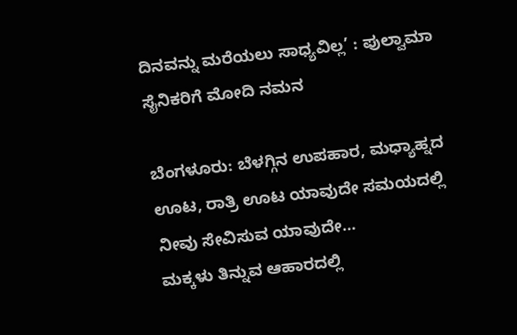ದಿನವನ್ನು ಮರೆಯಲು ಸಾಧ್ಯವಿಲ್ಲ’ : ಪುಲ್ವಾಮಾ ಸೈನಿಕರಿಗೆ ಮೋದಿ ನಮನ

ಬೆಂಗಳೂರು: ಬೆಳಗ್ಗಿನ ಉಪಹಾರ, ಮಧ್ಯಾಹ್ನದ ಊಟ, ರಾತ್ರಿ ಊಟ ಯಾವುದೇ ಸಮಯದಲ್ಲಿ ನೀವು ಸೇವಿಸುವ ಯಾವುದೇ…
ಮಕ್ಕಳು ತಿನ್ನುವ ಆಹಾರದಲ್ಲಿ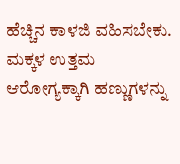ಹೆಚ್ಚಿನ ಕಾಳಜಿ ವಹಿಸಬೇಕು. ಮಕ್ಕಳ ಉತ್ತಮ ಆರೋಗ್ಯಕ್ಕಾಗಿ ಹಣ್ಣುಗಳನ್ನು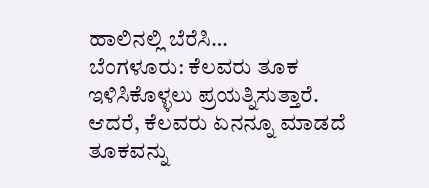ಹಾಲಿನಲ್ಲಿ ಬೆರೆಸಿ…
ಬೆಂಗಳೂರು: ಕೆಲವರು ತೂಕ ಇಳಿಸಿಕೊಳ್ಳಲು ಪ್ರಯತ್ನಿಸುತ್ತಾರೆ. ಆದರೆ, ಕೆಲವರು ಏನನ್ನೂ ಮಾಡದೆ ತೂಕವನ್ನು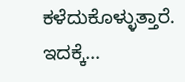ಕಳೆದುಕೊಳ್ಳುತ್ತಾರೆ. ಇದಕ್ಕೆ…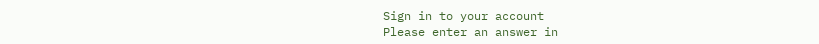Sign in to your account
Please enter an answer in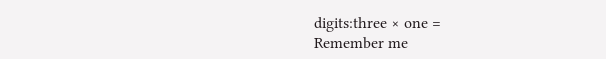digits:three × one =
Remember me